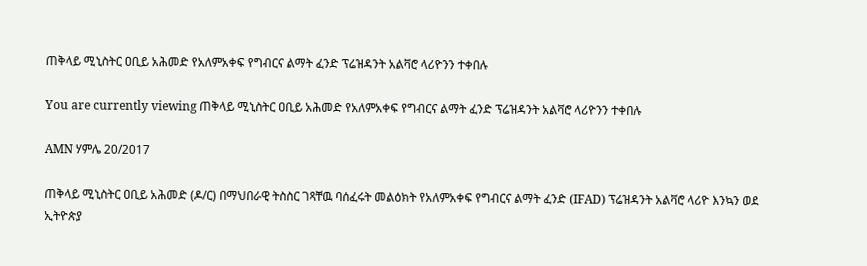ጠቅላይ ሚኒስትር ዐቢይ አሕመድ የአለምአቀፍ የግብርና ልማት ፈንድ ፕሬዝዳንት አልቫሮ ላሪዮንን ተቀበሉ

You are currently viewing ጠቅላይ ሚኒስትር ዐቢይ አሕመድ የአለምአቀፍ የግብርና ልማት ፈንድ ፕሬዝዳንት አልቫሮ ላሪዮንን ተቀበሉ

AMN ሃምሌ 20/2017

ጠቅላይ ሚኒስትር ዐቢይ አሕመድ (ዶ/ር) በማህበራዊ ትስስር ገጻቸዉ ባሰፈሩት መልዕክት የአለምአቀፍ የግብርና ልማት ፈንድ (IFAD) ፕሬዝዳንት አልቫሮ ላሪዮ እንኳን ወደ ኢትዮጵያ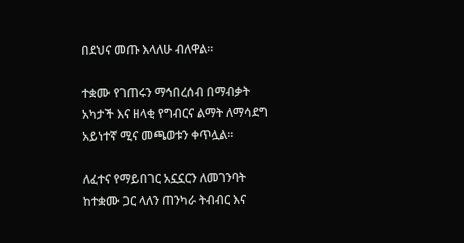በደህና መጡ እላለሁ ብለዋል።

ተቋሙ የገጠሩን ማኅበረሰብ በማብቃት አካታች እና ዘላቂ የግብርና ልማት ለማሳደግ አይነተኛ ሚና መጫወቱን ቀጥሏል።

ለፈተና የማይበገር አኗኗርን ለመገንባት ከተቋሙ ጋር ላለን ጠንካራ ትብብር እና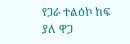የጋራ ተልዕኮ ከፍ ያለ ዋጋ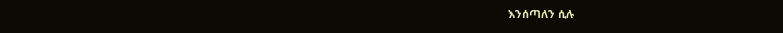እንሰጣለን ሲሉ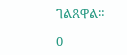ገልጸዋል።

0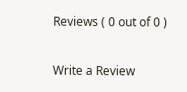Reviews ( 0 out of 0 )

Write a Review